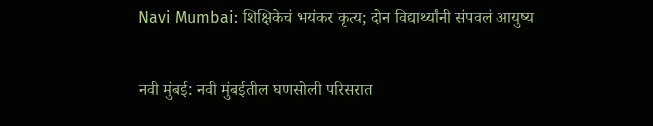Navi Mumbai: शिक्षिकेचं भयंकर कृत्य; दोन विद्यार्थ्यांनी संपवलं आयुष्य

नवी मुंबई: नवी मुंबईतील घणसोली परिसरात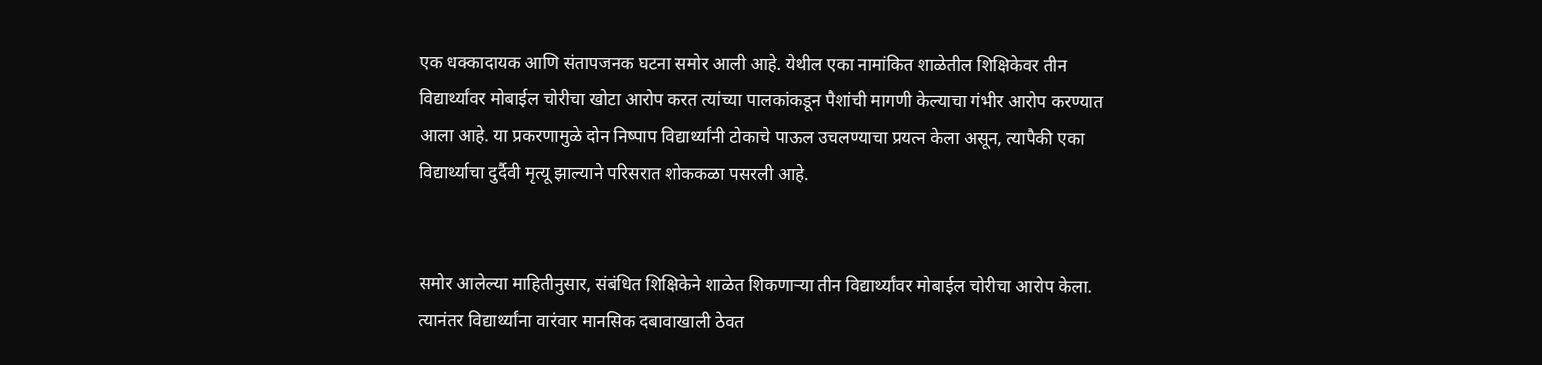एक धक्कादायक आणि संतापजनक घटना समोर आली आहे. येथील एका नामांकित शाळेतील शिक्षिकेवर तीन विद्यार्थ्यांवर मोबाईल चोरीचा खोटा आरोप करत त्यांच्या पालकांकडून पैशांची मागणी केल्याचा गंभीर आरोप करण्यात आला आहे. या प्रकरणामुळे दोन निष्पाप विद्यार्थ्यांनी टोकाचे पाऊल उचलण्याचा प्रयत्न केला असून, त्यापैकी एका विद्यार्थ्याचा दुर्दैवी मृत्यू झाल्याने परिसरात शोककळा पसरली आहे.


समोर आलेल्या माहितीनुसार, संबंधित शिक्षिकेने शाळेत शिकणाऱ्या तीन विद्यार्थ्यांवर मोबाईल चोरीचा आरोप केला. त्यानंतर विद्यार्थ्यांना वारंवार मानसिक दबावाखाली ठेवत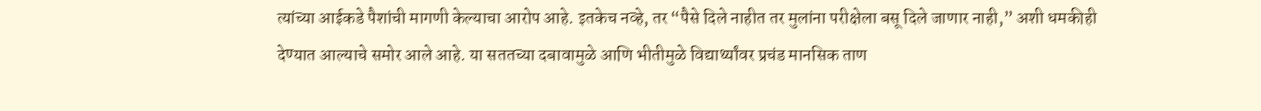त्यांच्या आईकडे पैशांची मागणी केल्याचा आरोप आहे. इतकेच नव्हे, तर “पैसे दिले नाहीत तर मुलांना परीक्षेला बसू दिले जाणार नाही,” अशी धमकीही देण्यात आल्याचे समोर आले आहे. या सततच्या दबावामुळे आणि भीतीमुळे विद्यार्थ्यांवर प्रचंड मानसिक ताण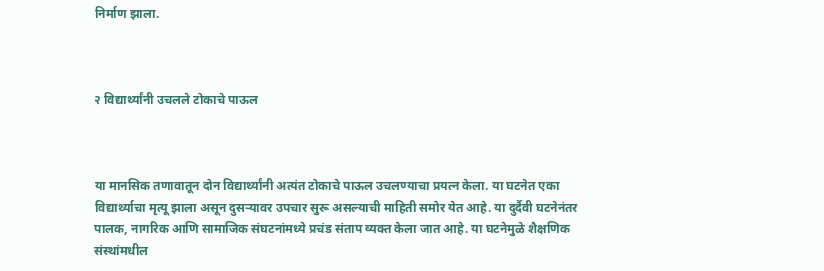निर्माण झाला.



२ विद्यार्थ्यांनी उचलले टोकाचे पाऊल



या मानसिक तणावातून दोन विद्यार्थ्यांनी अत्यंत टोकाचे पाऊल उचलण्याचा प्रयत्न केला. या घटनेत एका विद्यार्थ्याचा मृत्यू झाला असून दुसऱ्यावर उपचार सुरू असल्याची माहिती समोर येत आहे. या दुर्दैवी घटनेनंतर पालक, नागरिक आणि सामाजिक संघटनांमध्ये प्रचंड संताप व्यक्त केला जात आहे. या घटनेमुळे शैक्षणिक संस्थांमधील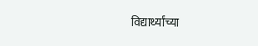विद्यार्थ्यांच्या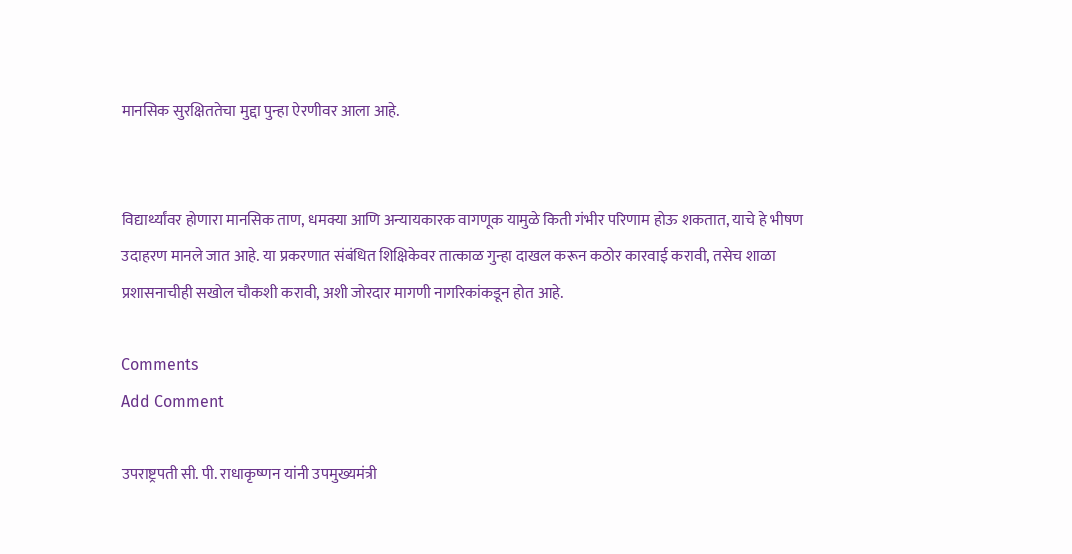मानसिक सुरक्षिततेचा मुद्दा पुन्हा ऐरणीवर आला आहे.


विद्यार्थ्यांवर होणारा मानसिक ताण, धमक्या आणि अन्यायकारक वागणूक यामुळे किती गंभीर परिणाम होऊ शकतात, याचे हे भीषण उदाहरण मानले जात आहे. या प्रकरणात संबंधित शिक्षिकेवर तात्काळ गुन्हा दाखल करून कठोर कारवाई करावी, तसेच शाळा प्रशासनाचीही सखोल चौकशी करावी, अशी जोरदार मागणी नागरिकांकडून होत आहे.

Comments
Add Comment

उपराष्ट्रपती सी. पी. राधाकृष्णन यांनी उपमुख्यमंत्री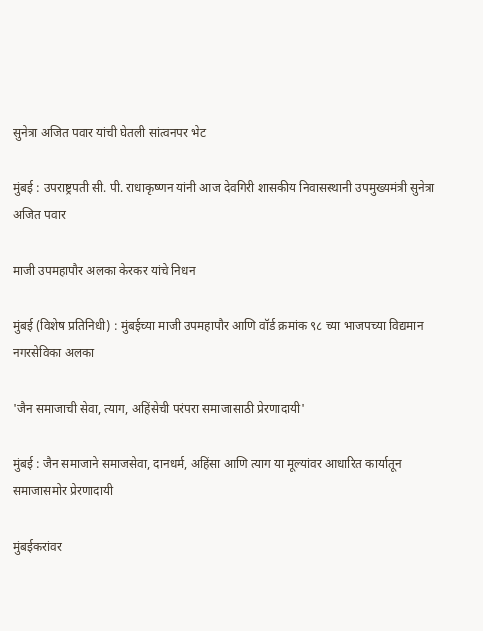सुनेत्रा अजित पवार यांची घेतली सांत्वनपर भेट

मुंबई : उपराष्ट्रपती सी. पी. राधाकृष्णन यांनी आज देवगिरी शासकीय निवासस्थानी उपमुख्यमंत्री सुनेत्रा अजित पवार

माजी उपमहापौर अलका केरकर यांचे निधन

मुंबई (विशेष प्रतिनिधी) : मुंबईच्या माजी उपमहापौर आणि वॉर्ड क्रमांक ९८ च्या भाजपच्या विद्यमान नगरसेविका अलका

'जैन समाजाची सेवा, त्याग, अहिंसेची परंपरा समाजासाठी प्रेरणादायी'

मुंबई : जैन समाजाने समाजसेवा, दानधर्म, अहिंसा आणि त्याग या मूल्यांवर आधारित कार्यातून समाजासमोर प्रेरणादायी

मुंबईकरांवर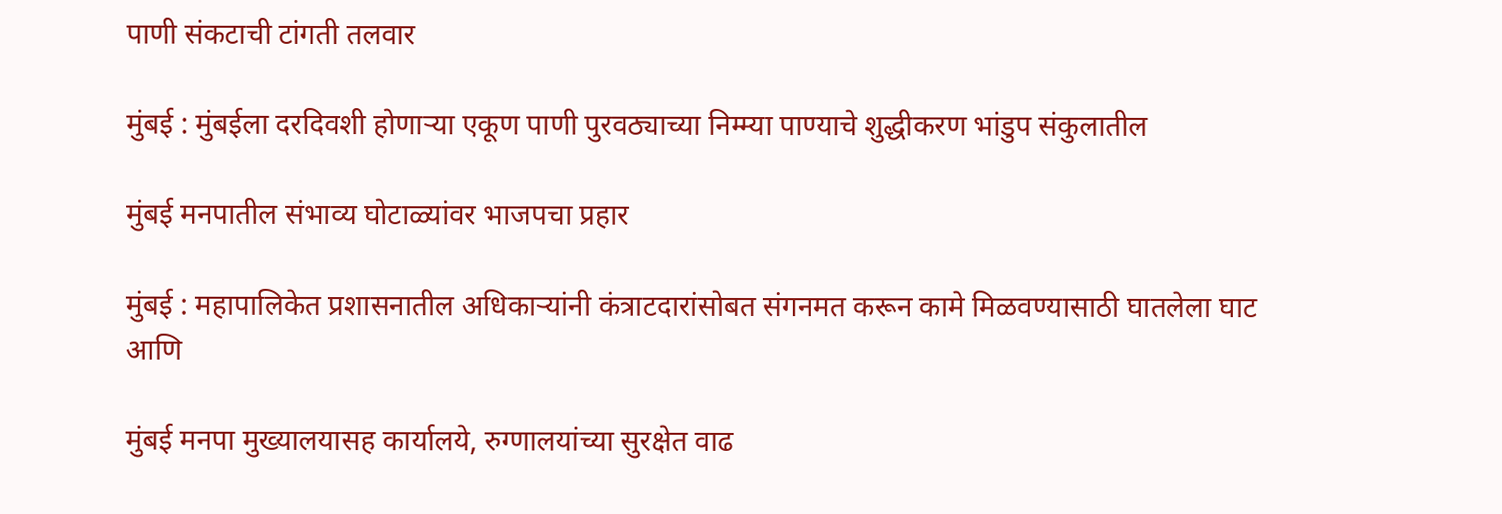पाणी संकटाची टांगती तलवार

मुंबई : मुंबईला दरदिवशी होणाऱ्या एकूण पाणी पुरवठ्याच्या निम्म्या पाण्याचे शुद्धीकरण भांडुप संकुलातील

मुंबई मनपातील संभाव्य घोटाळ्यांवर भाजपचा प्रहार

मुंबई : महापालिकेत प्रशासनातील अधिकाऱ्यांनी कंत्राटदारांसोबत संगनमत करून कामे मिळवण्यासाठी घातलेला घाट आणि

मुंबई मनपा मुख्यालयासह कार्यालये, रुग्णालयांच्या सुरक्षेत वाढ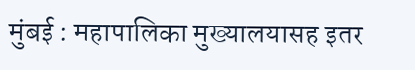मुंबई : महापालिका मुख्यालयासह इतर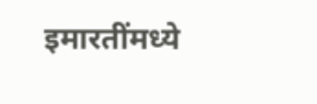इमारतींमध्ये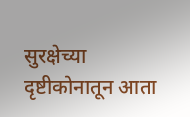सुरक्षेच्या दृष्टीकोनातून आता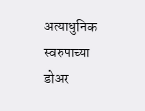अत्याधुनिक स्वरुपाच्या डोअर